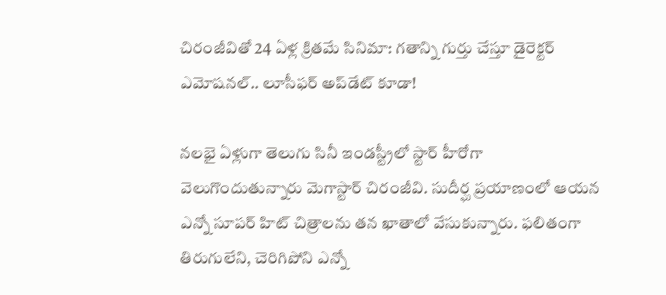చిరంజీవితో 24 ఏళ్ల క్రితమే సినిమా: గతాన్ని గుర్తు చేస్తూ డైరెక్టర్ ఎమోషనల్.. లూసీఫర్ అప్‌డేట్ కూడా!

నలభై ఏళ్లుగా తెలుగు సినీ ఇండస్ట్రీలో స్టార్ హీరోగా వెలుగొందుతున్నారు మెగాస్టార్ చిరంజీవి. సుదీర్ఘ ప్రయాణంలో ఆయన ఎన్నో సూపర్ హిట్ చిత్రాలను తన ఖాతాలో వేసుకున్నారు. ఫలితంగా తిరుగులేని, చెరిగిపోని ఎన్నో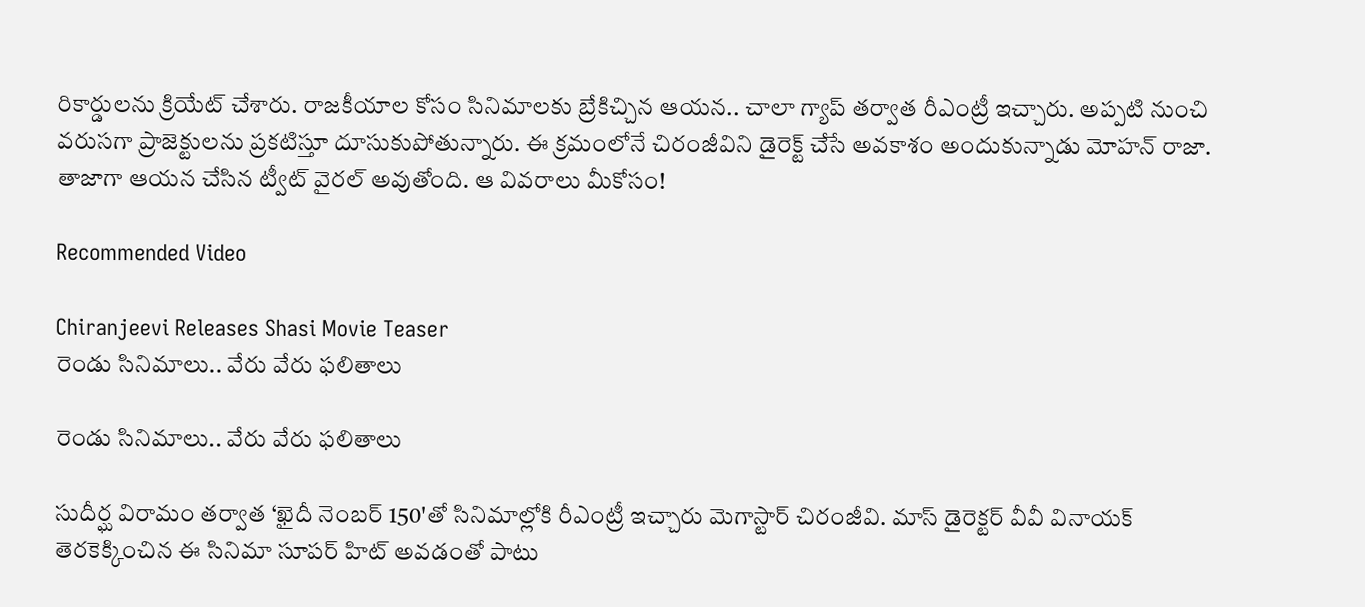రికార్డులను క్రియేట్ చేశారు. రాజకీయాల కోసం సినిమాలకు బ్రేకిచ్చిన ఆయన.. చాలా గ్యాప్ తర్వాత రీఎంట్రీ ఇచ్చారు. అప్పటి నుంచి వరుసగా ప్రాజెక్టులను ప్రకటిస్తూ దూసుకుపోతున్నారు. ఈ క్రమంలోనే చిరంజీవిని డైరెక్ట్ చేసే అవకాశం అందుకున్నాడు మోహన్ రాజా. తాజాగా ఆయన చేసిన ట్వీట్ వైరల్ అవుతోంది. ఆ వివరాలు మీకోసం!

Recommended Video

Chiranjeevi Releases Shasi Movie Teaser
రెండు సినిమాలు.. వేరు వేరు ఫలితాలు

రెండు సినిమాలు.. వేరు వేరు ఫలితాలు

సుదీర్ఘ విరామం తర్వాత ‘ఖైదీ నెంబర్ 150'తో సినిమాల్లోకి రీఎంట్రీ ఇచ్చారు మెగాస్టార్ చిరంజీవి. మాస్ డైరెక్టర్ వీవీ వినాయక్ తెరకెక్కించిన ఈ సినిమా సూపర్ హిట్ అవడంతో పాటు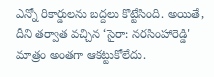ఎన్నో రికార్డులను బద్దలు కొట్టేసింది. అయితే, దీని తర్వాత వచ్చిన ‘సైరా: నరసింహారెడ్డి' మాత్రం అంతగా ఆకట్టుకోలేదు.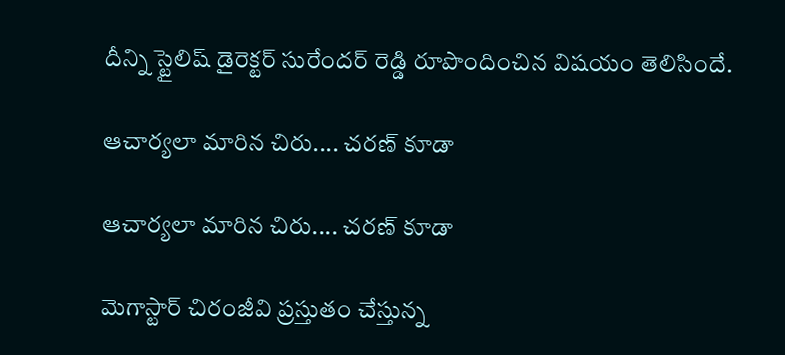దీన్ని స్టైలిష్ డైరెక్టర్ సురేందర్ రెడ్డి రూపొందించిన విషయం తెలిసిందే.

ఆచార్యలా మారిన చిరు.... చరణ్ కూడా

ఆచార్యలా మారిన చిరు.... చరణ్ కూడా

మెగాస్టార్ చిరంజీవి ప్రస్తుతం చేస్తున్న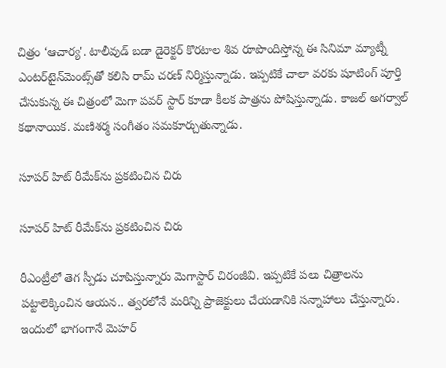చిత్రం ‘ఆచార్య'. టాలీవుడ్ బడా డైరెక్టర్ కొరటాల శివ రూపొందిస్తోన్న ఈ సినిమా మ్యాట్నీ ఎంటర్‌టైన్‌మెంట్స్‌తో కలిసి రామ్ చరణ్ నిర్మిస్తున్నాడు. ఇప్పటికే చాలా వరకు షూటింగ్ పూర్తి చేసుకున్న ఈ చిత్రంలో మెగా పవర్ స్టార్ కూడా కీలక పాత్రను పోషిస్తున్నాడు. కాజల్ అగర్వాల్ కథానాయిక. మణిశర్మ సంగీతం సమకూర్చుతున్నాడు.

సూపర్ హిట్ రీమేక్‌ను ప్రకటించిన చిరు

సూపర్ హిట్ రీమేక్‌ను ప్రకటించిన చిరు

రీఎంట్రీలో తెగ స్పీడు చూపిస్తున్నారు మెగాస్టార్ చిరంజీవి. ఇప్పటికే పలు చిత్రాలను పట్టాలెక్కించిన ఆయన.. త్వరలోనే మరిన్ని ప్రాజెక్టులు చేయడానికి సన్నాహాలు చేస్తున్నారు. ఇందులో భాగంగానే మెహర్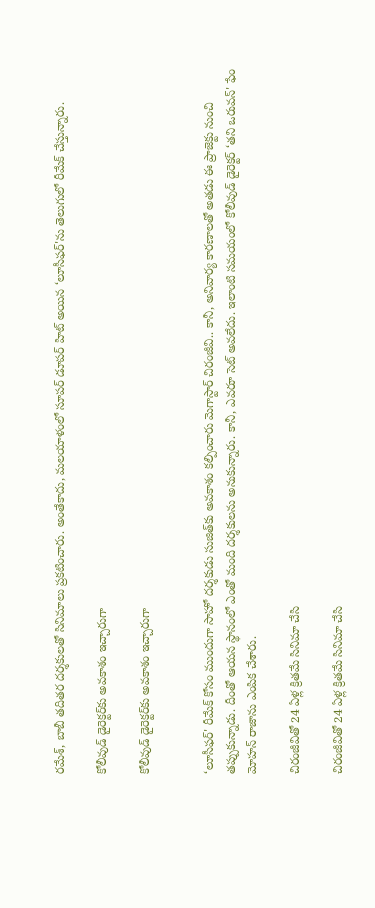రమేశ్, బాబీ తదితర దర్శకులతో సినిమాలు ప్రకటించారు. అంతేకాదు, మలయాళంలో సూపర్ డూపర్ హిట్ అయిన ‘లూసీఫర్'ను తెలుగులో రీమేక్ చేస్తున్నారు.

కోలీవుడ్ డైరెక్టర్‌కు అవకాశం ఇచ్చారుగా

కోలీవుడ్ డైరెక్టర్‌కు అవకాశం ఇచ్చారుగా


‘లూసీఫర్' రీమేక్ కోసం ముందుగా సాహో దర్శకుడు సుజిత్‌కు అవకాశం కల్పించారు మెగాస్టార్ చిరంజీవి.. కానీ, అనివార్య కారణాలతో అతడు ఈ ప్రాజెక్టు నుంచి తప్పుకున్నాడు. దీంతో ఆయన స్థానంలో ఎంతో మంది దర్శకులను అనుకున్నారు. కానీ, ఎవరూ సెట్ అవలేదు. ఇలాంటి సమయంలో కోలీవుడ్ డైరెక్టర్ ‘తని ఒరువన్' ఫేం మోహన్ రాజాను ఎంపిక చేశారు.

చిరంజీవితో 24 ఏళ్ల క్రితమే సినిమా చేసి

చిరంజీవితో 24 ఏళ్ల క్రితమే సినిమా చేసి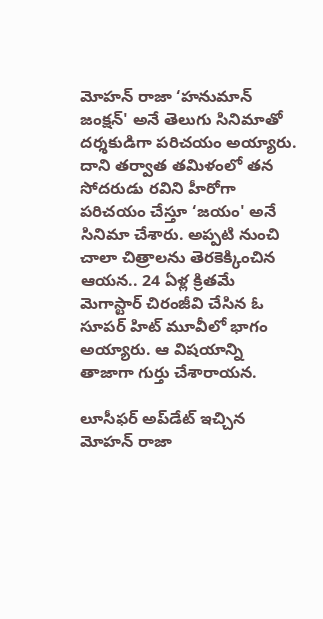మోహన్ రాజా ‘హనుమాన్ జంక్షన్' అనే తెలుగు సినిమాతో దర్శకుడిగా పరిచయం అయ్యారు. దాని తర్వాత తమిళంలో తన సోదరుడు రవిని హీరోగా పరిచయం చేస్తూ ‘జయం' అనే సినిమా చేశారు. అప్పటి నుంచి చాలా చిత్రాలను తెరకెక్కించిన ఆయన.. 24 ఏళ్ల క్రితమే మెగాస్టార్ చిరంజీవి చేసిన ఓ సూపర్ హిట్ మూవీలో భాగం అయ్యారు. ఆ విషయాన్ని తాజాగా గుర్తు చేశారాయన.

లూసీఫర్ అప్‌డేట్ ఇచ్చిన మోహన్ రాజా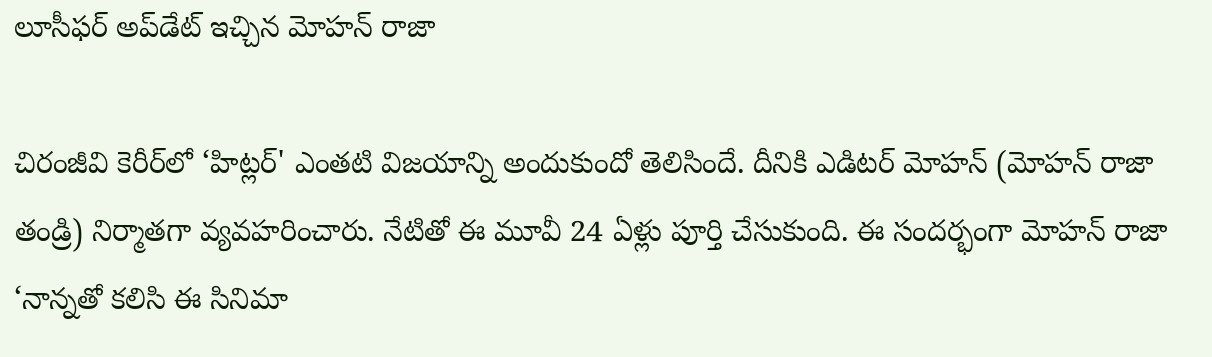లూసీఫర్ అప్‌డేట్ ఇచ్చిన మోహన్ రాజా

చిరంజీవి కెరీర్‌లో ‘హిట్లర్' ఎంతటి విజయాన్ని అందుకుందో తెలిసిందే. దీనికి ఎడిటర్ మోహన్ (మోహన్ రాజా తండ్రి) నిర్మాతగా వ్యవహరించారు. నేటితో ఈ మూవీ 24 ఏళ్లు పూర్తి చేసుకుంది. ఈ సందర్భంగా మోహన్ రాజా ‘నాన్నతో కలిసి ఈ సినిమా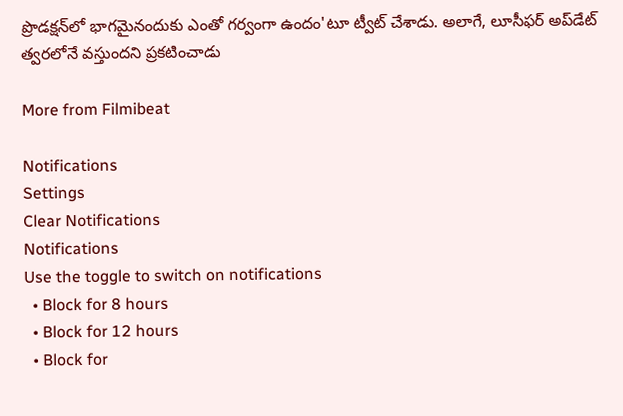ప్రొడక్షన్‌లో భాగమైనందుకు ఎంతో గర్వంగా ఉందం'టూ ట్వీట్ చేశాడు. అలాగే, లూసీఫర్ అప్‌డేట్ త్వరలోనే వస్తుందని ప్రకటించాడు

More from Filmibeat

Notifications
Settings
Clear Notifications
Notifications
Use the toggle to switch on notifications
  • Block for 8 hours
  • Block for 12 hours
  • Block for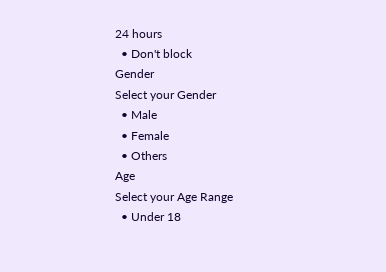24 hours
  • Don't block
Gender
Select your Gender
  • Male
  • Female
  • Others
Age
Select your Age Range
  • Under 18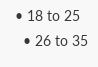• 18 to 25
  • 26 to 35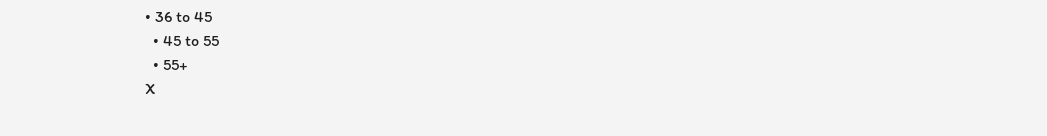• 36 to 45
  • 45 to 55
  • 55+
X